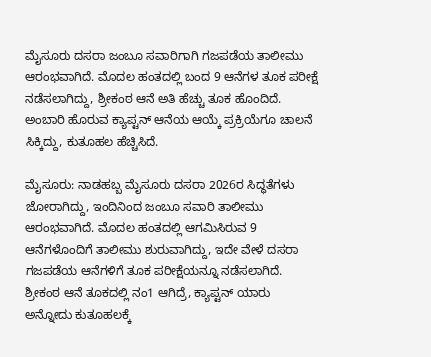ಮೈಸೂರು ದಸರಾ ಜಂಬೂ ಸವಾರಿಗಾಗಿ ಗಜಪಡೆಯ ತಾಲೀಮು ಆರಂಭವಾಗಿದೆ. ಮೊದಲ ಹಂತದಲ್ಲಿ ಬಂದ 9 ಆನೆಗಳ ತೂಕ ಪರೀಕ್ಷೆ ನಡೆಸಲಾಗಿದ್ದು, ಶ್ರೀಕಂಠ ಆನೆ ಅತಿ ಹೆಚ್ಚು ತೂಕ ಹೊಂದಿದೆ. ಅಂಬಾರಿ ಹೊರುವ ಕ್ಯಾಪ್ಟನ್ ಆನೆಯ ಆಯ್ಕೆ ಪ್ರಕ್ರಿಯೆಗೂ ಚಾಲನೆ ಸಿಕ್ಕಿದ್ದು, ಕುತೂಹಲ ಹೆಚ್ಚಿಸಿದೆ.

ಮೈಸೂರು: ನಾಡಹಬ್ಬ ಮೈಸೂರು ದಸರಾ 2026ರ ಸಿದ್ಧತೆಗಳು ಜೋರಾಗಿದ್ದು, ಇಂದಿನಿಂದ ಜಂಬೂ ಸವಾರಿ ತಾಲೀಮು ಆರಂಭವಾಗಿದೆ. ಮೊದಲ ಹಂತದಲ್ಲಿ ಆಗಮಿಸಿರುವ 9 ಆನೆಗಳೊಂದಿಗೆ ತಾಲೀಮು ಶುರುವಾಗಿದ್ದು, ಇದೇ ವೇಳೆ ದಸರಾ ಗಜಪಡೆಯ ಆನೆಗಳಿಗೆ ತೂಕ ಪರೀಕ್ಷೆಯನ್ನೂ ನಡೆಸಲಾಗಿದೆ. ಶ್ರೀಕಂಠ ಆನೆ ತೂಕದಲ್ಲಿ ನಂ1 ಆಗಿದ್ರೆ, ಕ್ಯಾಪ್ಟನ್ ಯಾರು ಅನ್ನೋದು ಕುತೂಹಲಕ್ಕೆ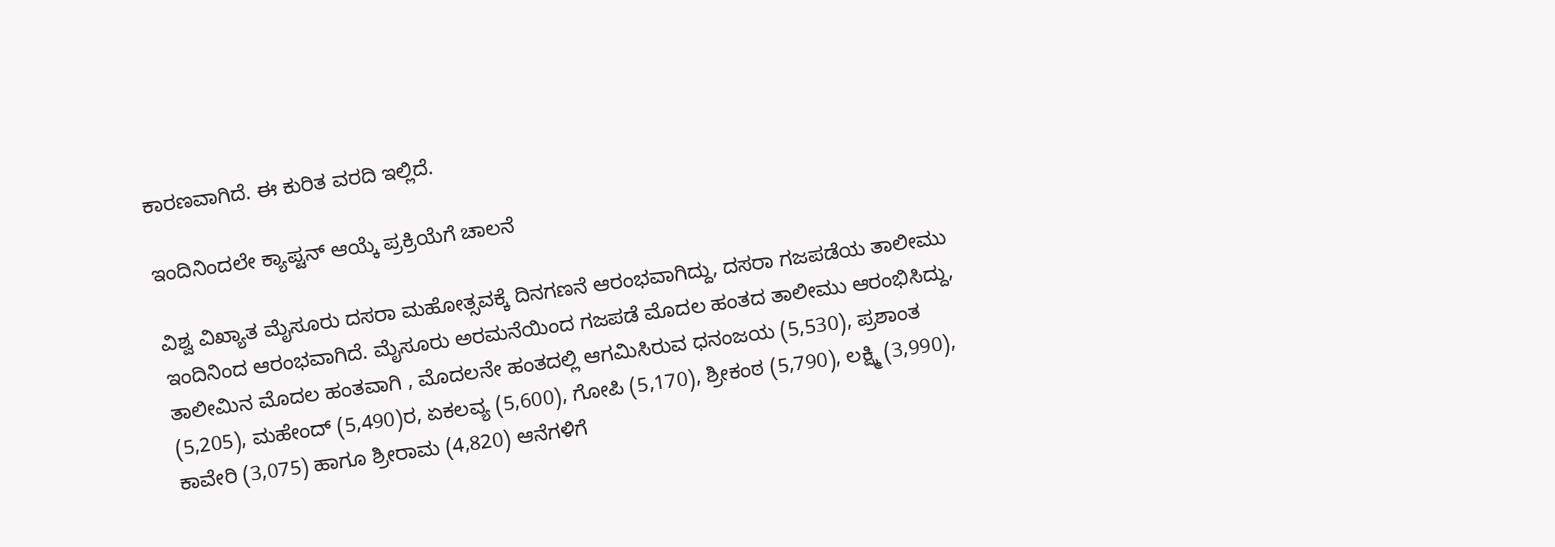ಕಾರಣವಾಗಿದೆ. ಈ ಕುರಿತ ವರದಿ ಇಲ್ಲಿದೆ.

ಇಂದಿನಿಂದಲೇ ಕ್ಯಾಪ್ಟನ್ ಆಯ್ಕೆ ಪ್ರಕ್ರಿಯೆಗೆ ಚಾಲನೆ

ವಿಶ್ವ ವಿಖ್ಯಾತ ಮೈಸೂರು ದಸರಾ ಮಹೋತ್ಸವಕ್ಕೆ ದಿನಗಣನೆ ಆರಂಭವಾಗಿದ್ದು, ದಸರಾ ಗಜಪಡೆಯ ತಾಲೀಮು ಇಂದಿನಿಂದ ಆರಂಭವಾಗಿದೆ. ಮೈಸೂರು ಅರಮನೆಯಿಂದ ಗಜಪಡೆ ಮೊದಲ ಹಂತದ ತಾಲೀಮು ಆರಂಭಿಸಿದ್ದು, ತಾಲೀಮಿನ ಮೊದಲ ಹಂತವಾಗಿ , ಮೊದಲನೇ ಹಂತದಲ್ಲಿ ಆಗಮಿಸಿರುವ ಧನಂಜಯ (5,530), ಪ್ರಶಾಂತ (5,205), ಮಹೇಂದ್ (5,490)ರ, ಏಕಲವ್ಯ (5,600), ಗೋಪಿ (5,170), ಶ್ರೀಕಂಠ (5,790), ಲಕ್ಷ್ಮಿ (3,990), ಕಾವೇರಿ (3,075) ಹಾಗೂ ಶ್ರೀರಾಮ (4,820) ಆನೆಗಳಿಗೆ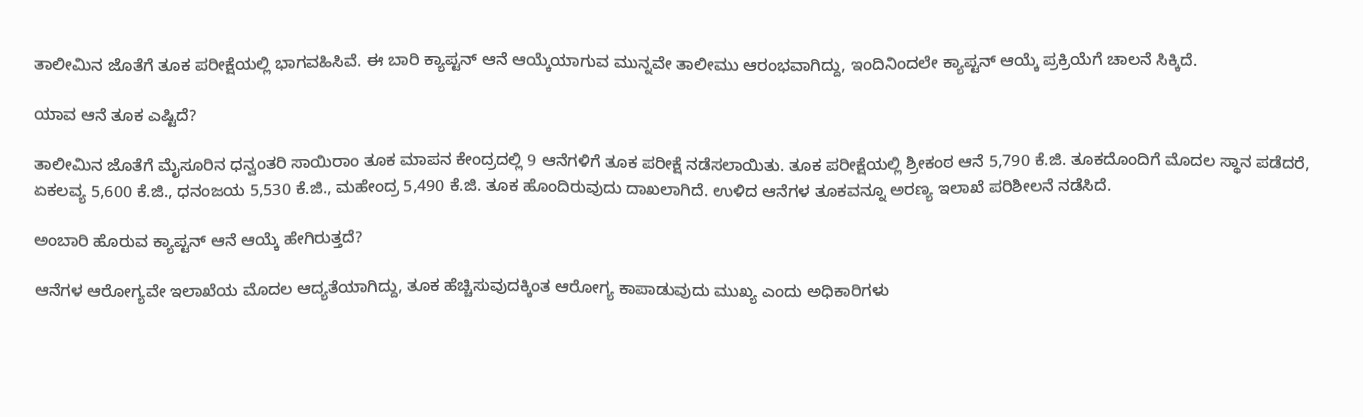ತಾಲೀಮಿನ ಜೊತೆಗೆ ತೂಕ ಪರೀಕ್ಷೆಯಲ್ಲಿ ಭಾಗವಹಿಸಿವೆ. ಈ ಬಾರಿ ಕ್ಯಾಪ್ಟನ್ ಆನೆ ಆಯ್ಕೆಯಾಗುವ ಮುನ್ನವೇ ತಾಲೀಮು ಆರಂಭವಾಗಿದ್ದು, ಇಂದಿನಿಂದಲೇ ಕ್ಯಾಪ್ಟನ್ ಆಯ್ಕೆ ಪ್ರಕ್ರಿಯೆಗೆ ಚಾಲನೆ ಸಿಕ್ಕಿದೆ.

ಯಾವ ಆನೆ ತೂಕ ಎಷ್ಟಿದೆ?

ತಾಲೀಮಿನ ಜೊತೆಗೆ ಮೈಸೂರಿನ ಧನ್ವಂತರಿ ಸಾಯಿರಾಂ ತೂಕ ಮಾಪನ ಕೇಂದ್ರದಲ್ಲಿ 9 ಆನೆಗಳಿಗೆ ತೂಕ ಪರೀಕ್ಷೆ ನಡೆಸಲಾಯಿತು. ತೂಕ ಪರೀಕ್ಷೆಯಲ್ಲಿ ಶ್ರೀಕಂಠ ಆನೆ 5,790 ಕೆ.ಜಿ. ತೂಕದೊಂದಿಗೆ ಮೊದಲ ಸ್ಥಾನ ಪಡೆದರೆ, ಏಕಲವ್ಯ 5,600 ಕೆ.ಜಿ., ಧನಂಜಯ 5,530 ಕೆ.ಜಿ., ಮಹೇಂದ್ರ 5,490 ಕೆ.ಜಿ. ತೂಕ ಹೊಂದಿರುವುದು ದಾಖಲಾಗಿದೆ. ಉಳಿದ ಆನೆಗಳ ತೂಕವನ್ನೂ ಅರಣ್ಯ ಇಲಾಖೆ ಪರಿಶೀಲನೆ ನಡೆಸಿದೆ.

ಅಂಬಾರಿ ಹೊರುವ ಕ್ಯಾಪ್ಟನ್ ಆನೆ ಆಯ್ಕೆ ಹೇಗಿರುತ್ತದೆ?

ಆನೆಗಳ ಆರೋಗ್ಯವೇ ಇಲಾಖೆಯ ಮೊದಲ ಆದ್ಯತೆಯಾಗಿದ್ದು, ತೂಕ ಹೆಚ್ಚಿಸುವುದಕ್ಕಿಂತ ಆರೋಗ್ಯ ಕಾಪಾಡುವುದು ಮುಖ್ಯ ಎಂದು ಅಧಿಕಾರಿಗಳು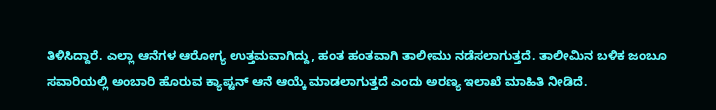ತಿಳಿಸಿದ್ದಾರೆ. ಎಲ್ಲಾ ಆನೆಗಳ ಆರೋಗ್ಯ ಉತ್ತಮವಾಗಿದ್ದು, ಹಂತ ಹಂತವಾಗಿ ತಾಲೀಮು ನಡೆಸಲಾಗುತ್ತದೆ. ತಾಲೀಮಿನ ಬಳಿಕ ಜಂಬೂ ಸವಾರಿಯಲ್ಲಿ ಅಂಬಾರಿ ಹೊರುವ ಕ್ಯಾಪ್ಟನ್ ಆನೆ ಆಯ್ಕೆ ಮಾಡಲಾಗುತ್ತದೆ ಎಂದು ಅರಣ್ಯ ಇಲಾಖೆ ಮಾಹಿತಿ ನೀಡಿದೆ.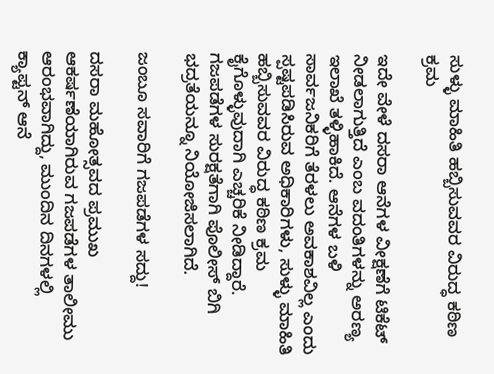ಸುಳ್ಳು ಮಾಹಿತಿ ಹಬ್ಬಿಸುವವರ ವಿರುದ್ಧ ಕಠಿಣ ಕ್ರಮ

ಇದೇ ವೇಳೆ ದಸರಾ ಆನೆಗಳ ವೀಕ್ಷಣೆಗೆ ಟಿಕೆಟ್ ನೀಡಲಾಗುತ್ತಿದೆ ಎಂಬ ವದಂತಿಗಳನ್ನು ಅರಣ್ಯ ಇಲಾಖೆ ತಳ್ಳಿಹಾಕಿದೆ. ಆನೆಗಳ ಬಳಿ ಸಾರ್ವಜನಿಕರಿಗೆ ತೆರಳಲು ಅವಕಾಶವಿಲ್ಲ ಎಂದು ಸ್ಪಷ್ಟಪಡಿಸಿರುವ ಅಧಿಕಾರಿಗಳು, ಸುಳ್ಳು ಮಾಹಿತಿ ಹಬ್ಬಿಸುವವರ ವಿರುದ್ಧ ಕಠಿಣ ಕ್ರಮ ಕೈಗೊಳ್ಳುವುದಾಗಿ ಎಚ್ಚರಿಕೆ ನೀಡಿದ್ದಾರೆ. ಗಜಪಡೆಗಳ ಸುರಕ್ಷತೆಗಾಗಿ ಪೊಲೀಸ್ ಬಿಗಿ ಭದ್ರತೆಯನ್ನೂ ನಿಯೋಜಿಸಲಾಗಿದೆ.

ಜಂಬೂ ಸವಾರಿಗೆ ಗಜಪಡೆಗಳ ಸದ್ದು!

ದಸರಾ ಮಹೋತ್ಸವದ ಪ್ರಮುಖ ಆಕರ್ಷಣೆಯಾಗಿರುವ ಗಜಪಡೆಗಳ ತಾಲೀಮು ಆರಂಭವಾಗಿದ್ದು, ಮುಂದಿನ ದಿನಗಳಲ್ಲಿ ಕ್ಯಾಪ್ಟನ್ ಆನೆ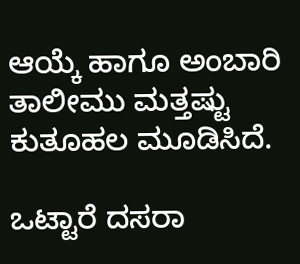ಆಯ್ಕೆ ಹಾಗೂ ಅಂಬಾರಿ ತಾಲೀಮು ಮತ್ತಷ್ಟು ಕುತೂಹಲ ಮೂಡಿಸಿದೆ.

ಒಟ್ಟಾರೆ ದಸರಾ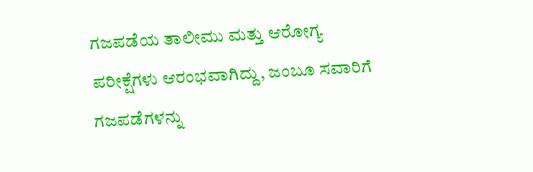ಗಜಪಡೆಯ ತಾಲೀಮು ಮತ್ತು ಆರೋಗ್ಯ ಪರೀಕ್ಷೆಗಳು ಆರಂಭವಾಗಿದ್ದು, ಜಂಬೂ ಸವಾರಿಗೆ ಗಜಪಡೆಗಳನ್ನು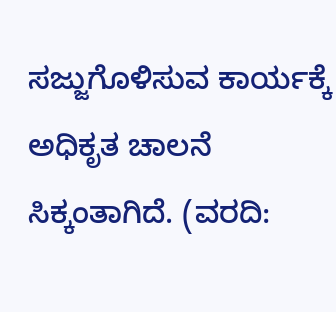ಸಜ್ಜುಗೊಳಿಸುವ ಕಾರ್ಯಕ್ಕೆ ಅಧಿಕೃತ ಚಾಲನೆ ಸಿಕ್ಕಂತಾಗಿದೆ. (ವರದಿ: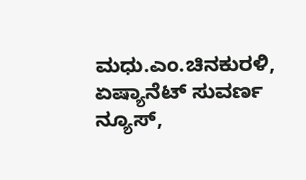ಮಧು.ಎಂ.ಚಿನಕುರಳಿ, ಏಷ್ಯಾನೆಟ್ ಸುವರ್ಣ ನ್ಯೂಸ್,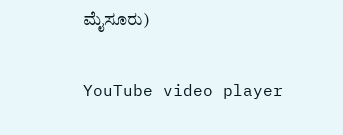ಮೈಸೂರು)

YouTube video player